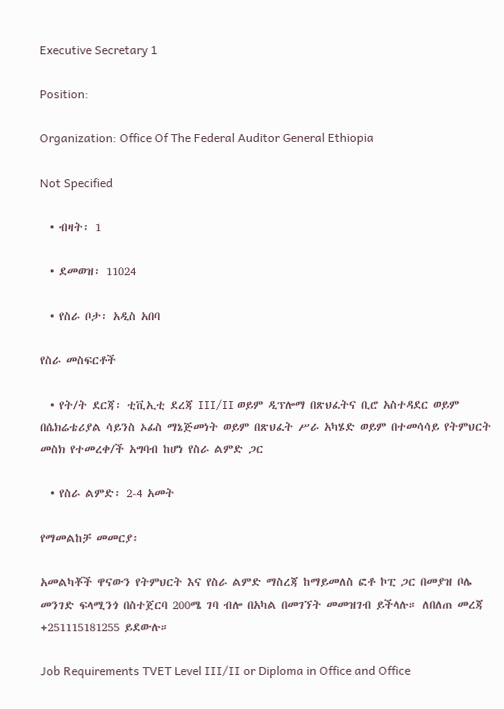Executive Secretary 1

Position:

Organization: Office Of The Federal Auditor General Ethiopia

Not Specified

  • ብዛት፡ 1

  • ደመወዝ፡ 11024

  • የስራ ቦታ፡ አዲስ አበባ

የስራ መስፍርቶች

  • የት/ት ደርጃ፡ ቲቪኢቲ ደረጃ III/II ወይም ዲፕሎማ በጽህፈትና ቢሮ አስተዳደር ወይም በሴክሬቴሪያል ሳይንስ ኦፊስ ማኔጅመነት ወይም በጽህፈት ሥራ አካሄድ ወይም በተመሳሳይ የትምህርት መስክ የተመረቀ/ች አግባብ ከሆነ የስራ ልምድ ጋር

  • የስራ ልምድ፡ 2-4 አመት

የማመልከቻ መመርያ፡

አመልካቾች ዋናውን የትምህርት እና የስራ ልምድ ማስረጃ ከማይመለስ ፎቶ ኮፒ ጋር በመያዝ ቦሌ መንገድ ፍላሚንጎ በስተጀርባ 200ሜ ገባ ብሎ በአካል በመገኘት መመዝገብ ይችላሉ። ለበለጠ መረጃ +251115181255 ይደውሉ።

Job Requirements TVET Level III/II or Diploma in Office and Office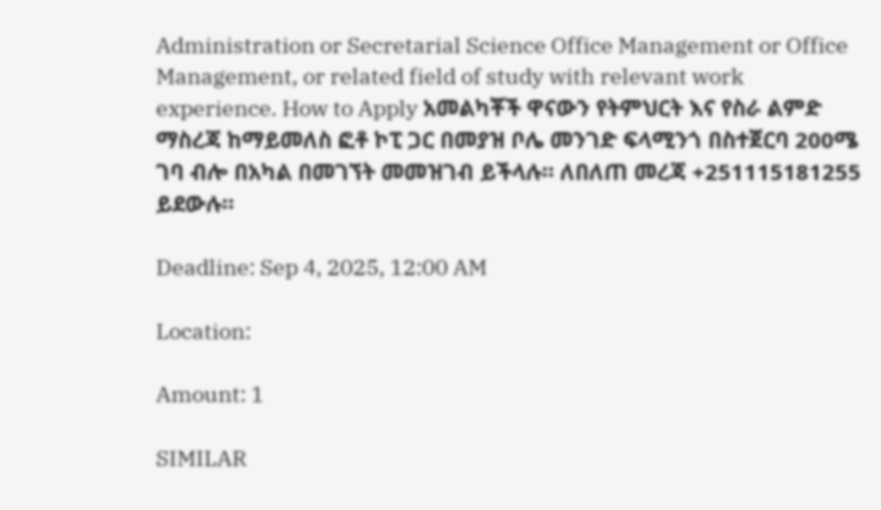Administration or Secretarial Science Office Management or Office Management, or related field of study with relevant work experience. How to Apply አመልካቾች ዋናውን የትምህርት እና የስራ ልምድ ማስረጃ ከማይመለስ ፎቶ ኮፒ ጋር በመያዝ ቦሌ መንገድ ፍላሚንጎ በስተጀርባ 200ሜ ገባ ብሎ በአካል በመገኘት መመዝገብ ይችላሉ። ለበለጠ መረጃ +251115181255 ይደውሉ።

Deadline: Sep 4, 2025, 12:00 AM

Location:

Amount: 1

SIMILAR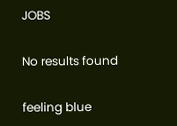JOBS

No results found

feeling blue